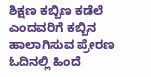ಶಿಕ್ಷಣ ಕಬ್ಬಿಣ ಕಡೆಲೆ ಎಂದವರಿಗೆ ಕಬ್ಬಿನ ಹಾಲಾಗಿಸುವ ಪ್ರೇರಣ
ಓದಿನಲ್ಲಿ ಹಿಂದೆ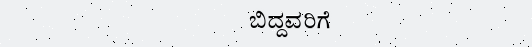ಬಿದ್ದವರಿಗೆ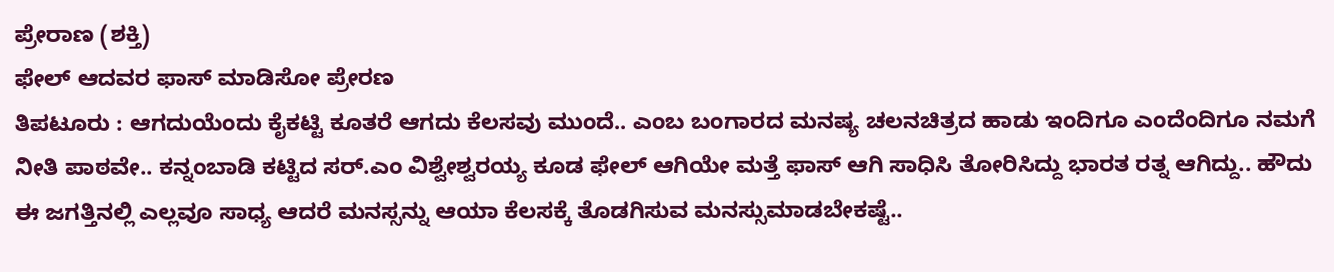ಪ್ರೇರಾಣ (ಶಕ್ತಿ)
ಫೇಲ್ ಆದವರ ಫಾಸ್ ಮಾಡಿಸೋ ಪ್ರೇರಣ
ತಿಪಟೂರು : ಆಗದುಯೆಂದು ಕೈಕಟ್ಟಿ ಕೂತರೆ ಆಗದು ಕೆಲಸವು ಮುಂದೆ.. ಎಂಬ ಬಂಗಾರದ ಮನಷ್ಯ ಚಲನಚಿತ್ರದ ಹಾಡು ಇಂದಿಗೂ ಎಂದೆಂದಿಗೂ ನಮಗೆ ನೀತಿ ಪಾಠವೇ.. ಕನ್ನಂಬಾಡಿ ಕಟ್ಟಿದ ಸರ್.ಎಂ ವಿಶ್ವೇಶ್ವರಯ್ಯ ಕೂಡ ಫೇಲ್ ಆಗಿಯೇ ಮತ್ತೆ ಫಾಸ್ ಆಗಿ ಸಾಧಿಸಿ ತೋರಿಸಿದ್ದು ಭಾರತ ರತ್ನ ಆಗಿದ್ದು.. ಹೌದು ಈ ಜಗತ್ತಿನಲ್ಲಿ ಎಲ್ಲವೂ ಸಾಧ್ಯ ಆದರೆ ಮನಸ್ಸನ್ನು ಆಯಾ ಕೆಲಸಕ್ಕೆ ತೊಡಗಿಸುವ ಮನಸ್ಸುಮಾಡಬೇಕಷ್ಟೆ..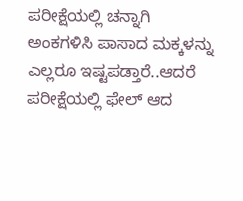ಪರೀಕ್ಷೆಯಲ್ಲಿ ಚನ್ನಾಗಿ ಅಂಕಗಳಿಸಿ ಪಾಸಾದ ಮಕ್ಕಳನ್ನು ಎಲ್ಲರೂ ಇಷ್ಟಪಡ್ತಾರೆ..ಆದರೆ ಪರೀಕ್ಷೆಯಲ್ಲಿ ಫೇಲ್ ಆದ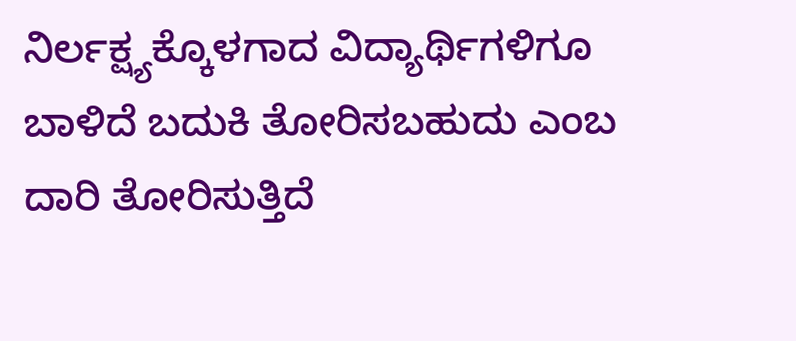ನಿರ್ಲಕ್ಷ್ಯಕ್ಕೊಳಗಾದ ವಿದ್ಯಾರ್ಥಿಗಳಿಗೂ ಬಾಳಿದೆ ಬದುಕಿ ತೋರಿಸಬಹುದು ಎಂಬ ದಾರಿ ತೋರಿಸುತ್ತಿದೆ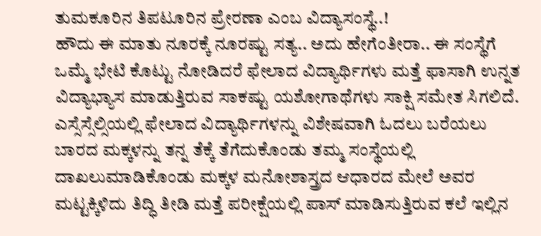ತುಮಕೂರಿನ ತಿಪಟೂರಿನ ಪ್ರೇರಣಾ ಎಂಬ ವಿದ್ಯಾಸಂಸ್ಥೆ..!
ಹೌದು ಈ ಮಾತು ನೂರಕ್ಕೆ ನೂರಷ್ಟು ಸತ್ಯ.. ಅದು ಹೇಗೆಂತೀರಾ.. ಈ ಸಂಸ್ಥೆಗೆ ಒಮ್ಮೆ ಭೇಟಿ ಕೊಟ್ಟು ನೋಡಿದರೆ ಫೇಲಾದ ವಿದ್ಯಾರ್ಥಿಗಳು ಮತ್ತೆ ಫಾಸಾಗಿ ಉನ್ನತ ವಿದ್ಯಾಭ್ಯಾಸ ಮಾಡುತ್ತಿರುವ ಸಾಕಷ್ಟು ಯಶೋಗಾಥೆಗಳು ಸಾಕ್ಷಿ ಸಮೇತ ಸಿಗಲಿದೆ. ಎಸ್ಸೆಸ್ಸೆಲ್ಸಿಯಲ್ಲಿ ಫೇಲಾದ ವಿದ್ಯಾರ್ಥಿಗಳನ್ನು ವಿಶೇಷವಾಗಿ ಓದಲು ಬರೆಯಲು ಬಾರದ ಮಕ್ಕಳನ್ನು ತನ್ನ ತೆಕ್ಕೆ ತೆಗೆದುಕೊಂಡು ತಮ್ಮ ಸಂಸ್ಥೆಯಲ್ಲಿ ದಾಖಲುಮಾಡಿಕೊಂಡು ಮಕ್ಕಳ ಮನೋಶಾಸ್ತ್ರದ ಆಧಾರದ ಮೇಲೆ ಅವರ ಮಟ್ಟಕ್ಕಿಳಿದು ತಿದ್ಧಿ ತೀಡಿ ಮತ್ತೆ ಪರೀಕ್ಷೆಯಲ್ಲಿ ಪಾಸ್ ಮಾಡಿಸುತ್ತಿರುವ ಕಲೆ ಇಲ್ಲಿನ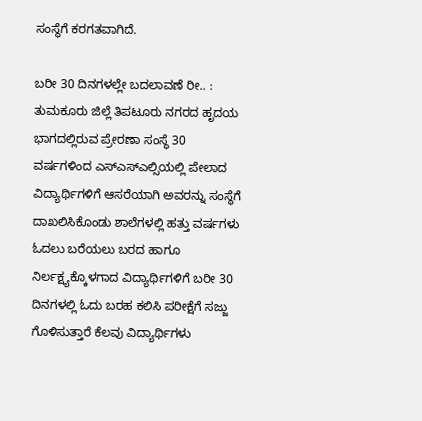ಸಂಸ್ಥೆಗೆ ಕರಗತವಾಗಿದೆ.

ಬರೀ 30 ದಿನಗಳಲ್ಲೇ ಬದಲಾವಣೆ ರೀ.. :
ತುಮಕೂರು ಜಿಲ್ಲೆ ತಿಪಟೂರು ನಗರದ ಹೃದಯ ಭಾಗದಲ್ಲಿರುವ ಪ್ರೇರಣಾ ಸಂಸ್ಥೆ 30 ವರ್ಷಗಳಿಂದ ಎಸ್ಎಸ್ಎಲ್ಸಿಯಲ್ಲಿ ಪೇಲಾದ ವಿದ್ಯಾರ್ಥಿಗಳಿಗೆ ಆಸರೆಯಾಗಿ ಅವರನ್ನು ಸಂಸ್ಥೆಗೆ ದಾಖಲಿಸಿಕೊಂಡು ಶಾಲೆಗಳಲ್ಲಿ ಹತ್ತು ವರ್ಷಗಳು ಓದಲು ಬರೆಯಲು ಬರದ ಹಾಗೂ ನಿರ್ಲಕ್ಷ್ಯಕ್ಕೊಳಗಾದ ವಿದ್ಯಾರ್ಥಿಗಳಿಗೆ ಬರೀ 30 ದಿನಗಳಲ್ಲಿ ಓದು ಬರಹ ಕಲಿಸಿ ಪರೀಕ್ಷೆಗೆ ಸಜ್ಜು ಗೊಳಿಸುತ್ತಾರೆ ಕೆಲವು ವಿದ್ಯಾರ್ಥಿಗಳು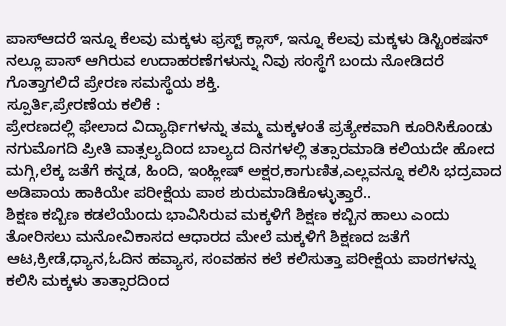ಪಾಸ್ಆದರೆ ಇನ್ನೂ ಕೆಲವು ಮಕ್ಕಳು ಫ್ರಸ್ಟ್ ಕ್ಲಾಸ್, ಇನ್ನೂ ಕೆಲವು ಮಕ್ಕಳು ಡಿಸ್ಟಿಂಕಷನ್ ನಲ್ಲೂ ಪಾಸ್ ಆಗಿರುವ ಉದಾಹರಣೆಗಳುನ್ನು ನಿವು ಸಂಸ್ಥೆಗೆ ಬಂದು ನೋಡಿದರೆ ಗೊತ್ತಾಗಲಿದೆ ಪ್ರೇರಣ ಸಮಸ್ಥೆಯ ಶಕ್ತಿ.
ಸ್ಪೂರ್ತಿ,ಪ್ರೇರಣೆಯ ಕಲಿಕೆ :
ಪ್ರೇರಣದಲ್ಲಿ ಫೇಲಾದ ವಿದ್ಯಾರ್ಥಿಗಳನ್ನು ತಮ್ಮ ಮಕ್ಕಳಂತೆ ಪ್ರತ್ಯೇಕವಾಗಿ ಕೂರಿಸಿಕೊಂಡು ನಗುಮೊಗದಿ ಪ್ರೀತಿ ವಾತ್ಸಲ್ಯದಿಂದ ಬಾಲ್ಯದ ದಿನಗಳಲ್ಲಿ ತತ್ಸಾರಮಾಡಿ ಕಲಿಯದೇ ಹೋದ ಮಗ್ಗಿ,ಲೆಕ್ಕ ಜತೆಗೆ ಕನ್ನಡ, ಹಿಂದಿ, ಇಂಹ್ಲೀಷ್ ಅಕ್ಷರ,ಕಾಗುಣಿತ,ಎಲ್ಲವನ್ನೂ ಕಲಿಸಿ ಭದ್ರವಾದ ಅಡಿಪಾಯ ಹಾಕಿಯೇ ಪರೀಕ್ಷೆಯ ಪಾಠ ಶುರುಮಾಡಿಕೊಳ್ಳುತ್ತಾರೆ..
ಶಿಕ್ಷಣ ಕಬ್ಬಿಣ ಕಡಲೆಯೆಂದು ಭಾವಿಸಿರುವ ಮಕ್ಕಳಿಗೆ ಶಿಕ್ಷಣ ಕಬ್ಬಿನ ಹಾಲು ಎಂದು ತೋರಿಸಲು ಮನೋವಿಕಾಸದ ಆಧಾರದ ಮೇಲೆ ಮಕ್ಕಳಿಗೆ ಶಿಕ್ಷಣದ ಜತೆಗೆ ಆಟ,ಕ್ರೀಡೆ,ಧ್ಯಾನ,ಓದಿನ ಹವ್ಯಾಸ, ಸಂವಹನ ಕಲೆ ಕಲಿಸುತ್ತಾ ಪರೀಕ್ಷೆಯ ಪಾಠಗಳನ್ನು ಕಲಿಸಿ ಮಕ್ಕಳು ತಾತ್ಸಾರದಿಂದ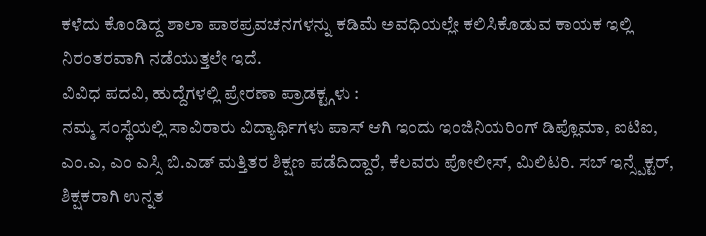ಕಳೆದು ಕೊಂಡಿದ್ದ ಶಾಲಾ ಪಾಠಪ್ರವಚನಗಳನ್ನು ಕಡಿಮೆ ಅವಧಿಯಲ್ಲೇ ಕಲಿಸಿಕೊಡುವ ಕಾಯಕ ಇಲ್ಲಿ ನಿರಂತರವಾಗಿ ನಡೆಯುತ್ತಲೇ ಇದೆ.
ವಿವಿಧ ಪದವಿ, ಹುದ್ದೆಗಳಲ್ಲಿ ಪ್ರೇರಣಾ ಪ್ರಾಡಕ್ಟ್ಗಳು :
ನಮ್ಮ ಸಂಸ್ಥೆಯಲ್ಲಿ ಸಾವಿರಾರು ವಿದ್ಯಾರ್ಥಿಗಳು ಪಾಸ್ ಆಗಿ ಇಂದು ಇಂಜಿನಿಯರಿಂಗ್ ಡಿಪ್ಲೊಮಾ, ಐಟಿಐ, ಎಂ.ಎ, ಎಂ ಎಸ್ಸಿ ಬಿ.ಎಡ್ ಮತ್ತಿತರ ಶಿಕ್ಷಣ ಪಡೆದಿದ್ದಾರೆ, ಕೆಲವರು ಪೋಲೀಸ್, ಮಿಲಿಟರಿ. ಸಬ್ ಇನ್ಸ್ಪೆಕ್ಟರ್, ಶಿಕ್ಷಕರಾಗಿ ಉನ್ನತ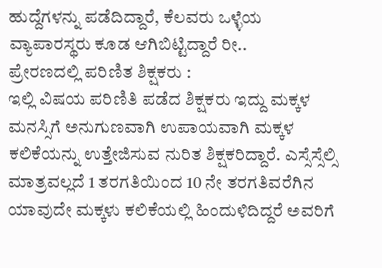ಹುದ್ದೆಗಳನ್ನು ಪಡೆದಿದ್ದಾರೆ, ಕೆಲವರು ಒಳ್ಳೆಯ ವ್ಯಾಪಾರಸ್ಥರು ಕೂಡ ಆಗಿಬಿಟ್ಟಿದ್ದಾರೆ ರೀ..
ಪ್ರೇರಣದಲ್ಲಿ ಪರಿಣಿತ ಶಿಕ್ಷಕರು :
ಇಲ್ಲಿ ವಿಷಯ ಪರಿಣಿತಿ ಪಡೆದ ಶಿಕ್ಷಕರು ಇದ್ದು ಮಕ್ಕಳ ಮನಸ್ಸಿಗೆ ಅನುಗುಣವಾಗಿ ಉಪಾಯವಾಗಿ ಮಕ್ಕಳ ಕಲಿಕೆಯನ್ನು ಉತ್ತೇಜಿಸುವ ನುರಿತ ಶಿಕ್ಷಕರಿದ್ದಾರೆ. ಎಸ್ಸೆಸ್ಸೆಲ್ಸಿ ಮಾತ್ರವಲ್ಲದೆ 1 ತರಗತಿಯಿಂದ 10 ನೇ ತರಗತಿವರೆಗಿನ ಯಾವುದೇ ಮಕ್ಕಳು ಕಲಿಕೆಯಲ್ಲಿ ಹಿಂದುಳಿದಿದ್ದರೆ ಅವರಿಗೆ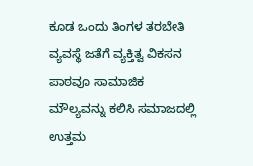ಕೂಡ ಒಂದು ತಿಂಗಳ ತರಬೇತಿ ವ್ಯವಸ್ಥೆ ಜತೆಗೆ ವ್ಯಕ್ತಿತ್ವ ವಿಕಸನ ಪಾಠವೂ ಸಾಮಾಜಿಕ ಮೌಲ್ಯವನ್ನು ಕಲಿಸಿ ಸಮಾಜದಲ್ಲಿ ಉತ್ತಮ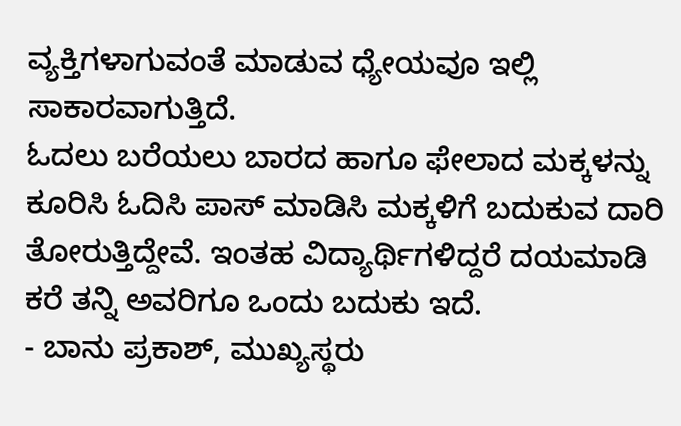ವ್ಯಕ್ತಿಗಳಾಗುವಂತೆ ಮಾಡುವ ಧ್ಯೇಯವೂ ಇಲ್ಲಿ ಸಾಕಾರವಾಗುತ್ತಿದೆ.
ಓದಲು ಬರೆಯಲು ಬಾರದ ಹಾಗೂ ಫೇಲಾದ ಮಕ್ಕಳನ್ನು ಕೂರಿಸಿ ಓದಿಸಿ ಪಾಸ್ ಮಾಡಿಸಿ ಮಕ್ಕಳಿಗೆ ಬದುಕುವ ದಾರಿ ತೋರುತ್ತಿದ್ದೇವೆ. ಇಂತಹ ವಿದ್ಯಾರ್ಥಿಗಳಿದ್ದರೆ ದಯಮಾಡಿ ಕರೆ ತನ್ನಿ ಅವರಿಗೂ ಒಂದು ಬದುಕು ಇದೆ.
- ಬಾನು ಪ್ರಕಾಶ್, ಮುಖ್ಯಸ್ಥರು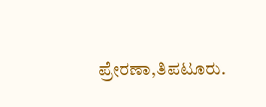ಪ್ರೇರಣಾ,ತಿಪಟೂರು.